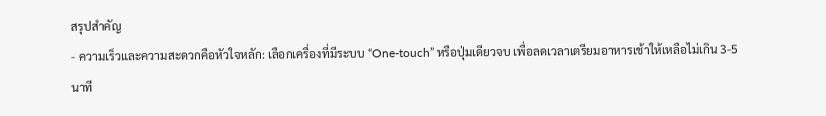สรุปสำคัญ
- ความเร็วและความสะดวกคือหัวใจหลัก: เลือกเครื่องที่มีระบบ “One-touch” หรือปุ่มเดียวจบ เพื่อลดเวลาเตรียมอาหารเช้าให้เหลือไม่เกิน 3-5 นาที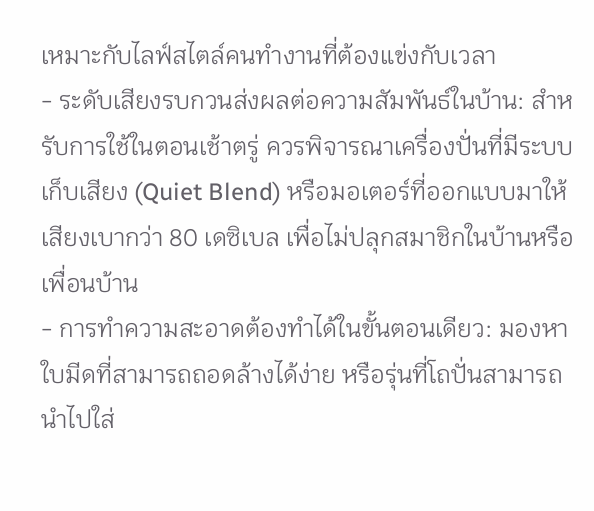เหมาะกับไลฟ์สไตล์คนทำงานที่ต้องแข่งกับเวลา
- ระดับเสียงรบกวนส่งผลต่อความสัมพันธ์ในบ้าน: สำหรับการใช้ในตอนเช้าตรู่ ควรพิจารณาเครื่องปั่นที่มีระบบเก็บเสียง (Quiet Blend) หรือมอเตอร์ที่ออกแบบมาให้เสียงเบากว่า 80 เดซิเบล เพื่อไม่ปลุกสมาชิกในบ้านหรือเพื่อนบ้าน
- การทำความสะอาดต้องทำได้ในขั้นตอนเดียว: มองหาใบมีดที่สามารถถอดล้างได้ง่าย หรือรุ่นที่โถปั่นสามารถนำไปใส่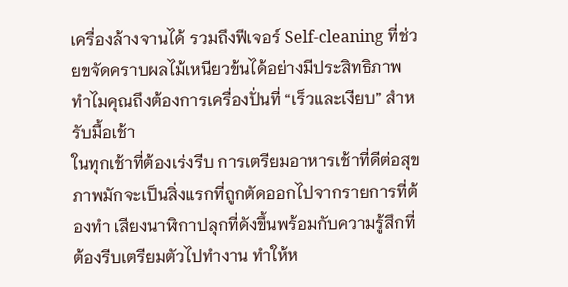เครื่องล้างจานได้ รวมถึงฟีเจอร์ Self-cleaning ที่ช่วยขจัดคราบผลไม้เหนียวข้นได้อย่างมีประสิทธิภาพ
ทำไมคุณถึงต้องการเครื่องปั่นที่ “เร็วและเงียบ” สำหรับมื้อเช้า
ในทุกเช้าที่ต้องเร่งรีบ การเตรียมอาหารเช้าที่ดีต่อสุขภาพมักจะเป็นสิ่งแรกที่ถูกตัดออกไปจากรายการที่ต้องทำ เสียงนาฬิกาปลุกที่ดังขึ้นพร้อมกับความรู้สึกที่ต้องรีบเตรียมตัวไปทำงาน ทำให้ห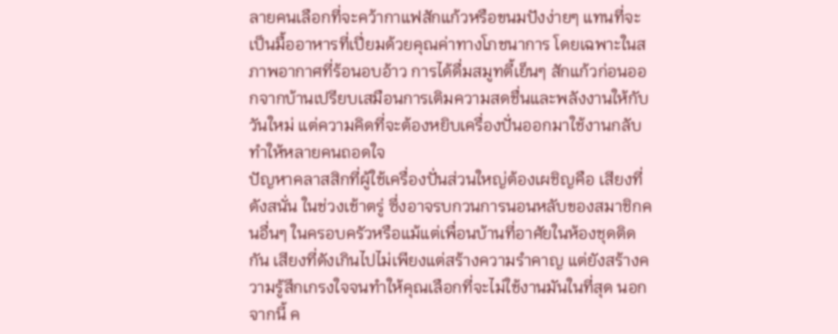ลายคนเลือกที่จะคว้ากาแฟสักแก้วหรือขนมปังง่ายๆ แทนที่จะเป็นมื้ออาหารที่เปี่ยมด้วยคุณค่าทางโภชนาการ โดยเฉพาะในสภาพอากาศที่ร้อนอบอ้าว การได้ดื่มสมูทตี้เย็นๆ สักแก้วก่อนออกจากบ้านเปรียบเสมือนการเติมความสดชื่นและพลังงานให้กับวันใหม่ แต่ความคิดที่จะต้องหยิบเครื่องปั่นออกมาใช้งานกลับทำให้หลายคนถอดใจ
ปัญหาคลาสสิกที่ผู้ใช้เครื่องปั่นส่วนใหญ่ต้องเผชิญคือ เสียงที่ดังสนั่น ในช่วงเช้าตรู่ ซึ่งอาจรบกวนการนอนหลับของสมาชิกคนอื่นๆ ในครอบครัวหรือแม้แต่เพื่อนบ้านที่อาศัยในห้องชุดติดกัน เสียงที่ดังเกินไปไม่เพียงแต่สร้างความรำคาญ แต่ยังสร้างความรู้สึกเกรงใจจนทำให้คุณเลือกที่จะไม่ใช้งานมันในที่สุด นอกจากนี้ ค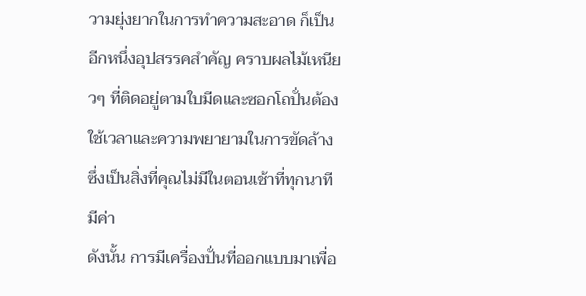วามยุ่งยากในการทำความสะอาด ก็เป็นอีกหนึ่งอุปสรรคสำคัญ คราบผลไม้เหนียวๆ ที่ติดอยู่ตามใบมีดและซอกโถปั่นต้องใช้เวลาและความพยายามในการขัดล้าง ซึ่งเป็นสิ่งที่คุณไม่มีในตอนเช้าที่ทุกนาทีมีค่า
ดังนั้น การมีเครื่องปั่นที่ออกแบบมาเพื่อ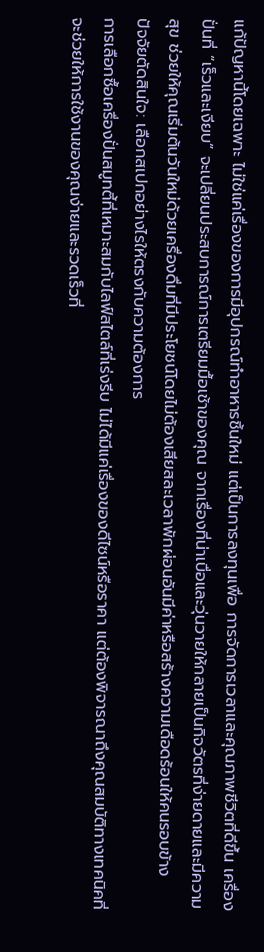แก้ปัญหานี้โดยเฉพาะ ไม่ใช่แค่เรื่องของการมีอุปกรณ์ทำอาหารชิ้นใหม่ แต่เป็นการลงทุนเพื่อ การจัดการเวลาและคุณภาพชีวิตที่ดีขึ้น เครื่องปั่นที่ “เร็วและเงียบ” จะเปลี่ยนประสบการณ์การเตรียมมื้อเช้าของคุณ จากเรื่องที่น่าเบื่อและวุ่นวายให้กลายเป็นกิจวัตรที่ง่ายดายและมีความสุข ช่วยให้คุณเริ่มต้นวันใหม่ด้วยเครื่องดื่มที่มีประโยชน์โดยไม่ต้องเสียสละเวลาพักผ่อนอันมีค่าหรือสร้างความเดือดร้อนให้คนรอบข้าง
ปัจจัยตัดสินใจ: เลือกสเปกอย่างไรให้ตรงกับความต้องการ
การเลือกซื้อเครื่องปั่นสมูทตี้ที่เหมาะสมกับไลฟ์สไตล์ที่เร่งรีบ ไม่ได้มีแค่เรื่องของดีไซน์หรือราคา แต่ต้องพิจารณาถึงคุณสมบัติทางเทคนิคที่จะช่วยให้การใช้งานของคุณง่ายและรวดเร็วที่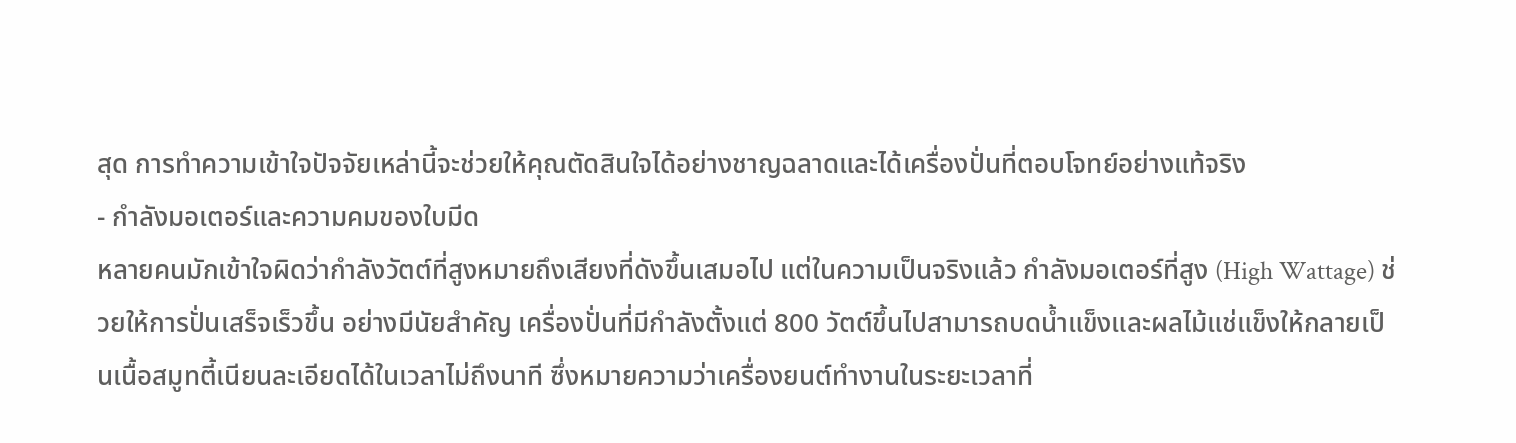สุด การทำความเข้าใจปัจจัยเหล่านี้จะช่วยให้คุณตัดสินใจได้อย่างชาญฉลาดและได้เครื่องปั่นที่ตอบโจทย์อย่างแท้จริง
- กำลังมอเตอร์และความคมของใบมีด
หลายคนมักเข้าใจผิดว่ากำลังวัตต์ที่สูงหมายถึงเสียงที่ดังขึ้นเสมอไป แต่ในความเป็นจริงแล้ว กำลังมอเตอร์ที่สูง (High Wattage) ช่วยให้การปั่นเสร็จเร็วขึ้น อย่างมีนัยสำคัญ เครื่องปั่นที่มีกำลังตั้งแต่ 800 วัตต์ขึ้นไปสามารถบดน้ำแข็งและผลไม้แช่แข็งให้กลายเป็นเนื้อสมูทตี้เนียนละเอียดได้ในเวลาไม่ถึงนาที ซึ่งหมายความว่าเครื่องยนต์ทำงานในระยะเวลาที่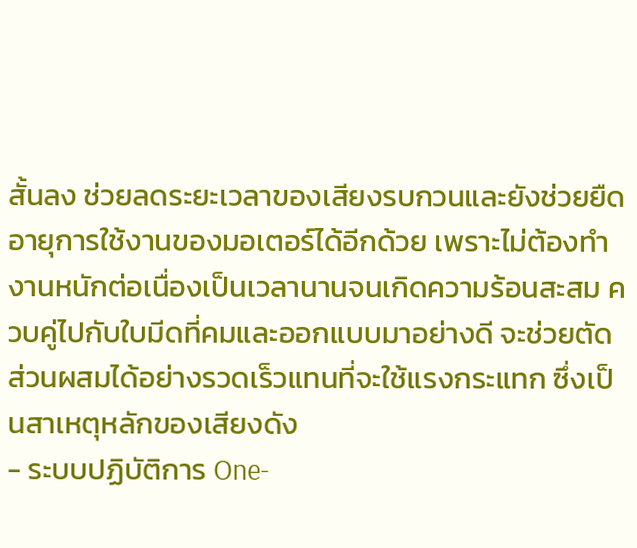สั้นลง ช่วยลดระยะเวลาของเสียงรบกวนและยังช่วยยืดอายุการใช้งานของมอเตอร์ได้อีกด้วย เพราะไม่ต้องทำงานหนักต่อเนื่องเป็นเวลานานจนเกิดความร้อนสะสม ควบคู่ไปกับใบมีดที่คมและออกแบบมาอย่างดี จะช่วยตัดส่วนผสมได้อย่างรวดเร็วแทนที่จะใช้แรงกระแทก ซึ่งเป็นสาเหตุหลักของเสียงดัง
- ระบบปฏิบัติการ One-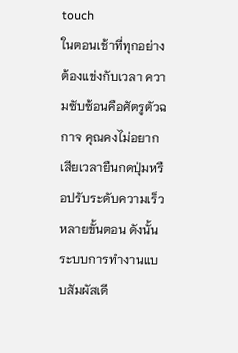touch
ในตอนเช้าที่ทุกอย่างต้องแข่งกับเวลา ความซับซ้อนคือศัตรูตัวฉกาจ คุณคงไม่อยากเสียเวลายืนกดปุ่มหรือปรับระดับความเร็วหลายขั้นตอน ดังนั้น ระบบการทำงานแบบสัมผัสเดี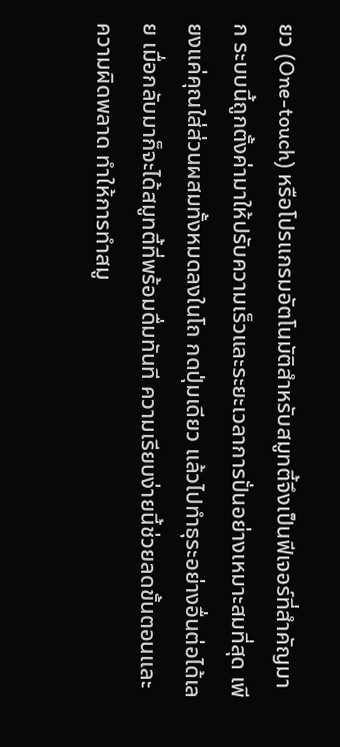ยว (One-touch) หรือโปรแกรมอัตโนมัติสำหรับสมูทตี้จึงเป็นฟีเจอร์ที่สำคัญมาก ระบบนี้ถูกตั้งค่ามาให้ปรับความเร็วและระยะเวลาการปั่นอย่างเหมาะสมที่สุด เพียงแค่คุณใส่ส่วนผสมทั้งหมดลงในโถ กดปุ่มเดียว แล้วไปทำธุระอย่างอื่นต่อได้เลย เมื่อกลับมาก็จะได้สมูทตี้ที่พร้อมดื่มทันที ความเรียบง่ายนี้ช่วยลดขั้นตอนและความผิดพลาด ทำให้การทำสมู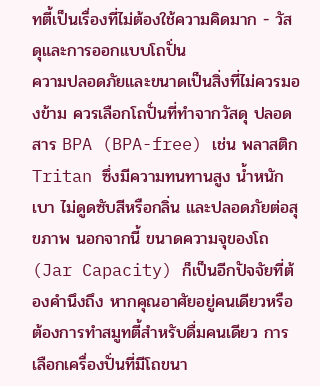ทตี้เป็นเรื่องที่ไม่ต้องใช้ความคิดมาก - วัสดุและการออกแบบโถปั่น
ความปลอดภัยและขนาดเป็นสิ่งที่ไม่ควรมองข้าม ควรเลือกโถปั่นที่ทำจากวัสดุ ปลอดสาร BPA (BPA-free) เช่น พลาสติก Tritan ซึ่งมีความทนทานสูง น้ำหนักเบา ไม่ดูดซับสีหรือกลิ่น และปลอดภัยต่อสุขภาพ นอกจากนี้ ขนาดความจุของโถ (Jar Capacity) ก็เป็นอีกปัจจัยที่ต้องคำนึงถึง หากคุณอาศัยอยู่คนเดียวหรือต้องการทำสมูทตี้สำหรับดื่มคนเดียว การเลือกเครื่องปั่นที่มีโถขนา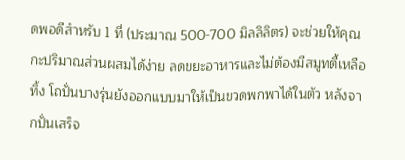ดพอดีสำหรับ 1 ที่ (ประมาณ 500-700 มิลลิลิตร) จะช่วยให้คุณกะปริมาณส่วนผสมได้ง่าย ลดขยะอาหารและไม่ต้องมีสมูทตี้เหลือทิ้ง โถปั่นบางรุ่นยังออกแบบมาให้เป็นขวดพกพาได้ในตัว หลังจากปั่นเสร็จ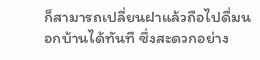ก็สามารถเปลี่ยนฝาแล้วถือไปดื่มนอกบ้านได้ทันที ซึ่งสะดวกอย่าง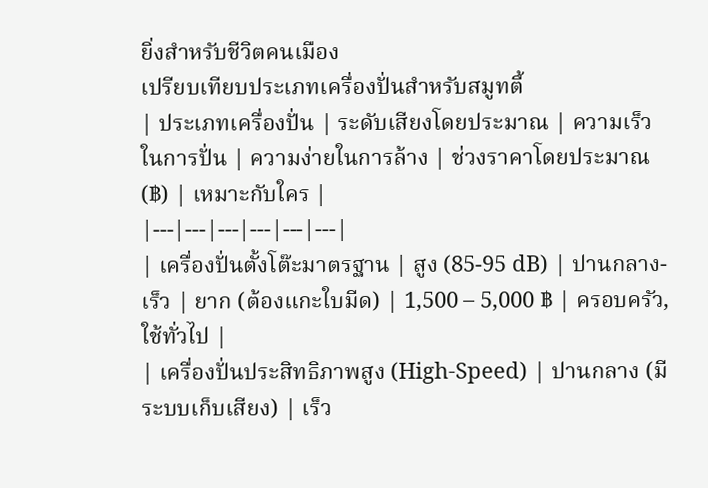ยิ่งสำหรับชีวิตคนเมือง
เปรียบเทียบประเภทเครื่องปั่นสำหรับสมูทตี้
| ประเภทเครื่องปั่น | ระดับเสียงโดยประมาณ | ความเร็วในการปั่น | ความง่ายในการล้าง | ช่วงราคาโดยประมาณ (฿) | เหมาะกับใคร |
|---|---|---|---|---|---|
| เครื่องปั่นตั้งโต๊ะมาตรฐาน | สูง (85-95 dB) | ปานกลาง-เร็ว | ยาก (ต้องแกะใบมีด) | 1,500 – 5,000 ฿ | ครอบครัว, ใช้ทั่วไป |
| เครื่องปั่นประสิทธิภาพสูง (High-Speed) | ปานกลาง (มีระบบเก็บเสียง) | เร็ว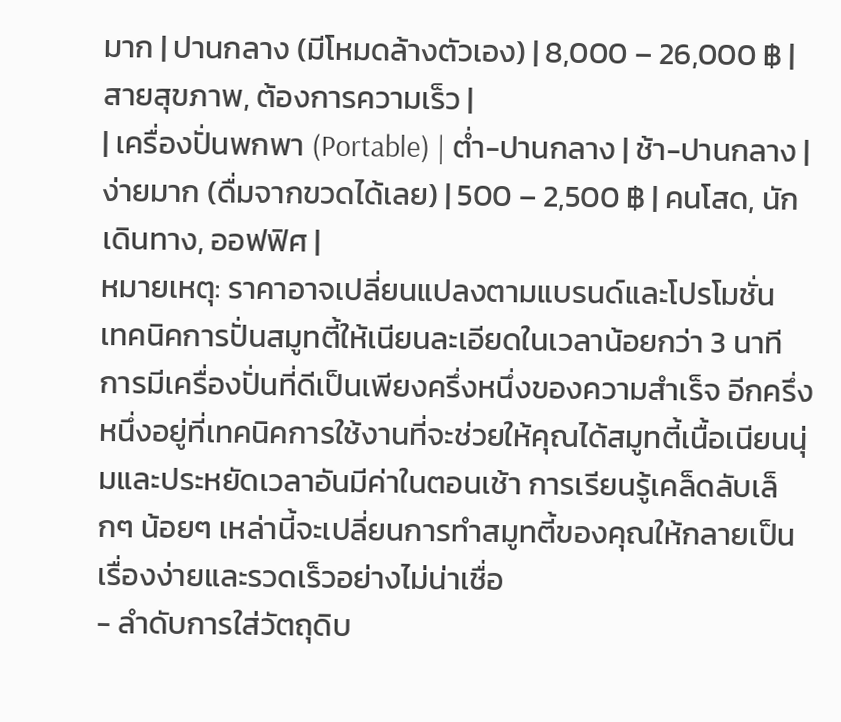มาก | ปานกลาง (มีโหมดล้างตัวเอง) | 8,000 – 26,000 ฿ | สายสุขภาพ, ต้องการความเร็ว |
| เครื่องปั่นพกพา (Portable) | ต่ำ-ปานกลาง | ช้า-ปานกลาง | ง่ายมาก (ดื่มจากขวดได้เลย) | 500 – 2,500 ฿ | คนโสด, นักเดินทาง, ออฟฟิศ |
หมายเหตุ: ราคาอาจเปลี่ยนแปลงตามแบรนด์และโปรโมชั่น
เทคนิคการปั่นสมูทตี้ให้เนียนละเอียดในเวลาน้อยกว่า 3 นาที
การมีเครื่องปั่นที่ดีเป็นเพียงครึ่งหนึ่งของความสำเร็จ อีกครึ่งหนึ่งอยู่ที่เทคนิคการใช้งานที่จะช่วยให้คุณได้สมูทตี้เนื้อเนียนนุ่มและประหยัดเวลาอันมีค่าในตอนเช้า การเรียนรู้เคล็ดลับเล็กๆ น้อยๆ เหล่านี้จะเปลี่ยนการทำสมูทตี้ของคุณให้กลายเป็นเรื่องง่ายและรวดเร็วอย่างไม่น่าเชื่อ
- ลำดับการใส่วัตถุดิบ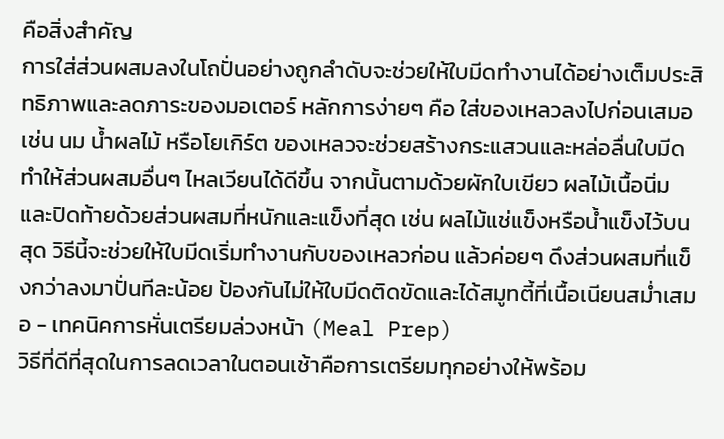คือสิ่งสำคัญ
การใส่ส่วนผสมลงในโถปั่นอย่างถูกลำดับจะช่วยให้ใบมีดทำงานได้อย่างเต็มประสิทธิภาพและลดภาระของมอเตอร์ หลักการง่ายๆ คือ ใส่ของเหลวลงไปก่อนเสมอ เช่น นม น้ำผลไม้ หรือโยเกิร์ต ของเหลวจะช่วยสร้างกระแสวนและหล่อลื่นใบมีด ทำให้ส่วนผสมอื่นๆ ไหลเวียนได้ดีขึ้น จากนั้นตามด้วยผักใบเขียว ผลไม้เนื้อนิ่ม และปิดท้ายด้วยส่วนผสมที่หนักและแข็งที่สุด เช่น ผลไม้แช่แข็งหรือน้ำแข็งไว้บนสุด วิธีนี้จะช่วยให้ใบมีดเริ่มทำงานกับของเหลวก่อน แล้วค่อยๆ ดึงส่วนผสมที่แข็งกว่าลงมาปั่นทีละน้อย ป้องกันไม่ให้ใบมีดติดขัดและได้สมูทตี้ที่เนื้อเนียนสม่ำเสมอ - เทคนิคการหั่นเตรียมล่วงหน้า (Meal Prep)
วิธีที่ดีที่สุดในการลดเวลาในตอนเช้าคือการเตรียมทุกอย่างให้พร้อม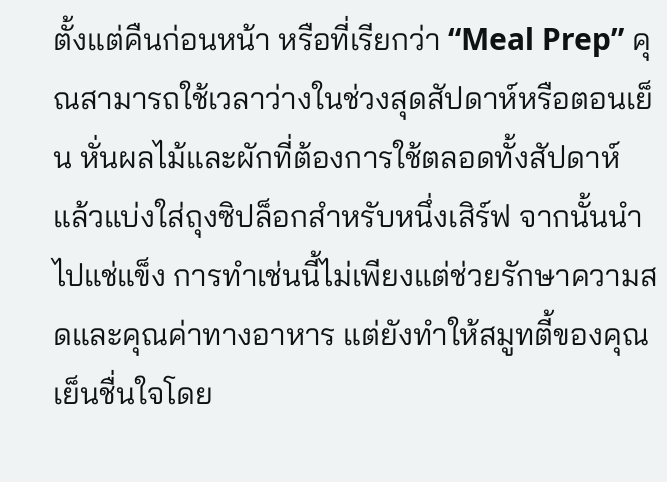ตั้งแต่คืนก่อนหน้า หรือที่เรียกว่า “Meal Prep” คุณสามารถใช้เวลาว่างในช่วงสุดสัปดาห์หรือตอนเย็น หั่นผลไม้และผักที่ต้องการใช้ตลอดทั้งสัปดาห์ แล้วแบ่งใส่ถุงซิปล็อกสำหรับหนึ่งเสิร์ฟ จากนั้นนำไปแช่แข็ง การทำเช่นนี้ไม่เพียงแต่ช่วยรักษาความสดและคุณค่าทางอาหาร แต่ยังทำให้สมูทตี้ของคุณเย็นชื่นใจโดย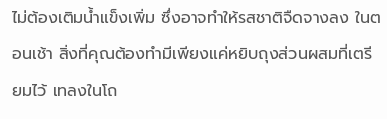ไม่ต้องเติมน้ำแข็งเพิ่ม ซึ่งอาจทำให้รสชาติจืดจางลง ในตอนเช้า สิ่งที่คุณต้องทำมีเพียงแค่หยิบถุงส่วนผสมที่เตรียมไว้ เทลงในโถ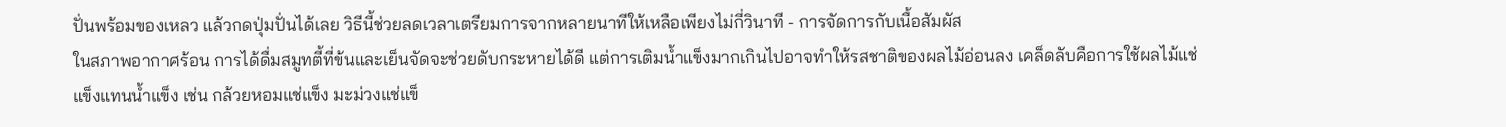ปั่นพร้อมของเหลว แล้วกดปุ่มปั่นได้เลย วิธีนี้ช่วยลดเวลาเตรียมการจากหลายนาทีให้เหลือเพียงไม่กี่วินาที - การจัดการกับเนื้อสัมผัส
ในสภาพอากาศร้อน การได้ดื่มสมูทตี้ที่ข้นและเย็นจัดจะช่วยดับกระหายได้ดี แต่การเติมน้ำแข็งมากเกินไปอาจทำให้รสชาติของผลไม้อ่อนลง เคล็ดลับคือการใช้ผลไม้แช่แข็งแทนน้ำแข็ง เช่น กล้วยหอมแช่แข็ง มะม่วงแช่แข็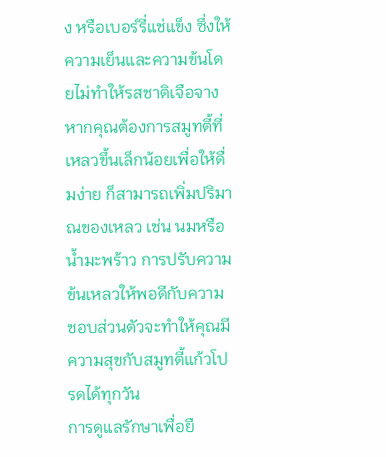ง หรือเบอร์รี่แช่แข็ง ซึ่งให้ความเย็นและความข้นโดยไม่ทำให้รสชาติเจือจาง หากคุณต้องการสมูทตี้ที่เหลวขึ้นเล็กน้อยเพื่อให้ดื่มง่าย ก็สามารถเพิ่มปริมาณของเหลว เช่น นมหรือน้ำมะพร้าว การปรับความข้นเหลวให้พอดีกับความชอบส่วนตัวจะทำให้คุณมีความสุขกับสมูทตี้แก้วโปรดได้ทุกวัน
การดูแลรักษาเพื่อยื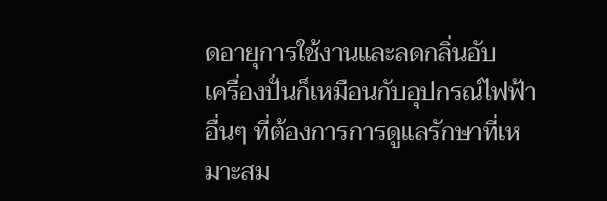ดอายุการใช้งานและลดกลิ่นอับ
เครื่องปั่นก็เหมือนกับอุปกรณ์ไฟฟ้าอื่นๆ ที่ต้องการการดูแลรักษาที่เหมาะสม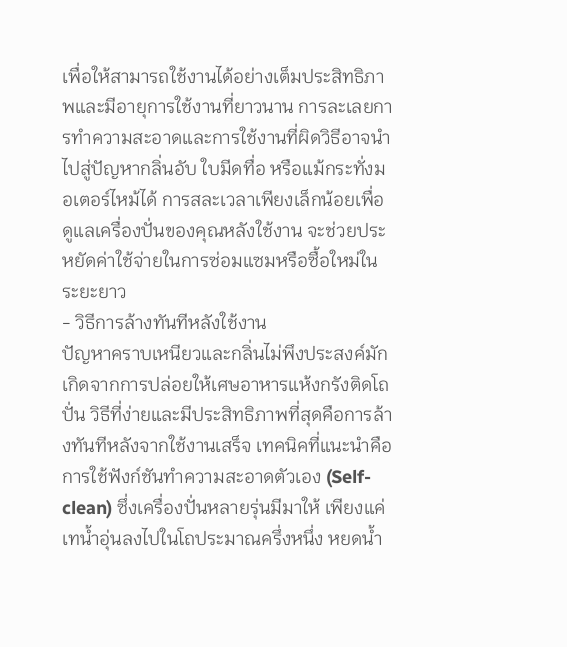เพื่อให้สามารถใช้งานได้อย่างเต็มประสิทธิภาพและมีอายุการใช้งานที่ยาวนาน การละเลยการทำความสะอาดและการใช้งานที่ผิดวิธีอาจนำไปสู่ปัญหากลิ่นอับ ใบมีดทื่อ หรือแม้กระทั่งมอเตอร์ไหม้ได้ การสละเวลาเพียงเล็กน้อยเพื่อดูแลเครื่องปั่นของคุณหลังใช้งาน จะช่วยประหยัดค่าใช้จ่ายในการซ่อมแซมหรือซื้อใหม่ในระยะยาว
- วิธีการล้างทันทีหลังใช้งาน
ปัญหาคราบเหนียวและกลิ่นไม่พึงประสงค์มักเกิดจากการปล่อยให้เศษอาหารแห้งกรังติดโถปั่น วิธีที่ง่ายและมีประสิทธิภาพที่สุดคือการล้างทันทีหลังจากใช้งานเสร็จ เทคนิคที่แนะนำคือ การใช้ฟังก์ชันทำความสะอาดตัวเอง (Self-clean) ซึ่งเครื่องปั่นหลายรุ่นมีมาให้ เพียงแค่เทน้ำอุ่นลงไปในโถประมาณครึ่งหนึ่ง หยดน้ำ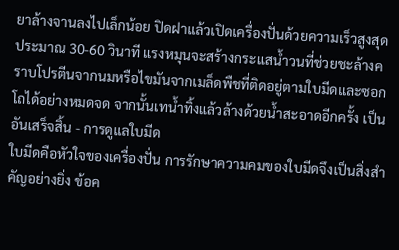ยาล้างจานลงไปเล็กน้อย ปิดฝาแล้วเปิดเครื่องปั่นด้วยความเร็วสูงสุดประมาณ 30-60 วินาที แรงหมุนจะสร้างกระแสน้ำวนที่ช่วยชะล้างคราบโปรตีนจากนมหรือไขมันจากเมล็ดพืชที่ติดอยู่ตามใบมีดและซอกโถได้อย่างหมดจด จากนั้นเทน้ำทิ้งแล้วล้างด้วยน้ำสะอาดอีกครั้ง เป็นอันเสร็จสิ้น - การดูแลใบมีด
ใบมีดคือหัวใจของเครื่องปั่น การรักษาความคมของใบมีดจึงเป็นสิ่งสำคัญอย่างยิ่ง ข้อค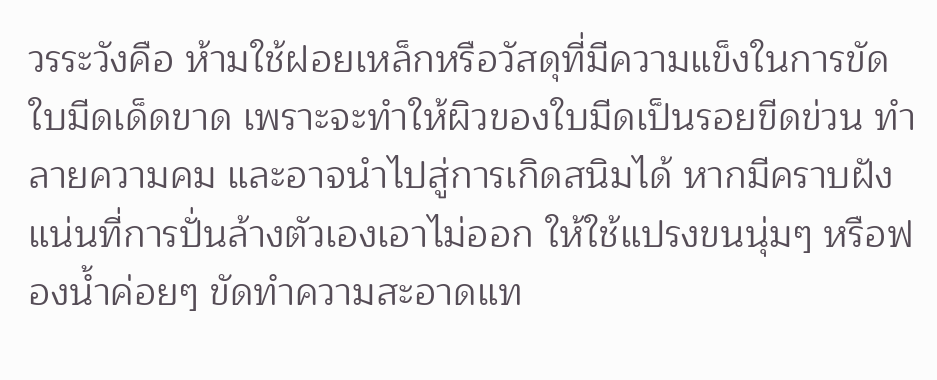วรระวังคือ ห้ามใช้ฝอยเหล็กหรือวัสดุที่มีความแข็งในการขัดใบมีดเด็ดขาด เพราะจะทำให้ผิวของใบมีดเป็นรอยขีดข่วน ทำลายความคม และอาจนำไปสู่การเกิดสนิมได้ หากมีคราบฝังแน่นที่การปั่นล้างตัวเองเอาไม่ออก ให้ใช้แปรงขนนุ่มๆ หรือฟองน้ำค่อยๆ ขัดทำความสะอาดแท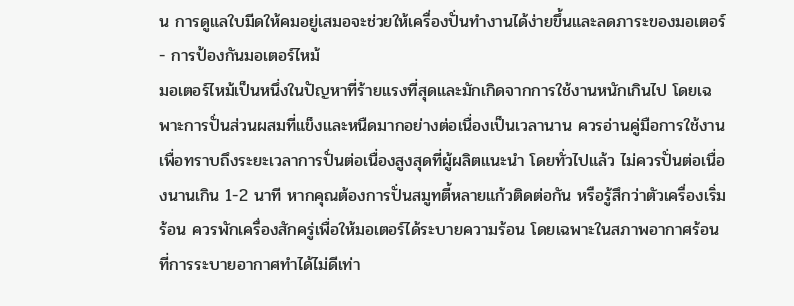น การดูแลใบมีดให้คมอยู่เสมอจะช่วยให้เครื่องปั่นทำงานได้ง่ายขึ้นและลดภาระของมอเตอร์ - การป้องกันมอเตอร์ไหม้
มอเตอร์ไหม้เป็นหนึ่งในปัญหาที่ร้ายแรงที่สุดและมักเกิดจากการใช้งานหนักเกินไป โดยเฉพาะการปั่นส่วนผสมที่แข็งและหนืดมากอย่างต่อเนื่องเป็นเวลานาน ควรอ่านคู่มือการใช้งานเพื่อทราบถึงระยะเวลาการปั่นต่อเนื่องสูงสุดที่ผู้ผลิตแนะนำ โดยทั่วไปแล้ว ไม่ควรปั่นต่อเนื่องนานเกิน 1-2 นาที หากคุณต้องการปั่นสมูทตี้หลายแก้วติดต่อกัน หรือรู้สึกว่าตัวเครื่องเริ่มร้อน ควรพักเครื่องสักครู่เพื่อให้มอเตอร์ได้ระบายความร้อน โดยเฉพาะในสภาพอากาศร้อนที่การระบายอากาศทำได้ไม่ดีเท่า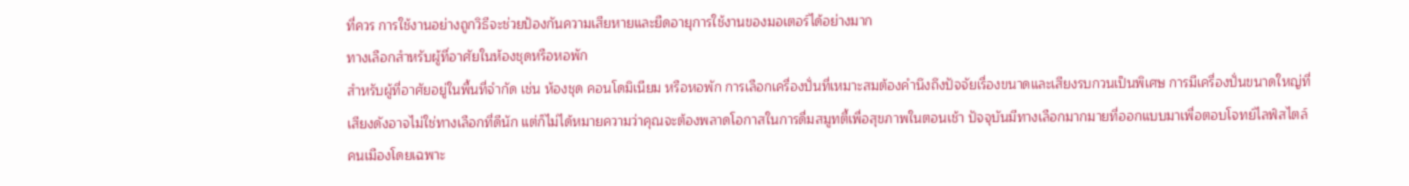ที่ควร การใช้งานอย่างถูกวิธีจะช่วยป้องกันความเสียหายและยืดอายุการใช้งานของมอเตอร์ได้อย่างมาก
ทางเลือกสำหรับผู้ที่อาศัยในห้องชุดหรือหอพัก
สำหรับผู้ที่อาศัยอยู่ในพื้นที่จำกัด เช่น ห้องชุด คอนโดมิเนียม หรือหอพัก การเลือกเครื่องปั่นที่เหมาะสมต้องคำนึงถึงปัจจัยเรื่องขนาดและเสียงรบกวนเป็นพิเศษ การมีเครื่องปั่นขนาดใหญ่ที่เสียงดังอาจไม่ใช่ทางเลือกที่ดีนัก แต่ก็ไม่ได้หมายความว่าคุณจะต้องพลาดโอกาสในการดื่มสมูทตี้เพื่อสุขภาพในตอนเช้า ปัจจุบันมีทางเลือกมากมายที่ออกแบบมาเพื่อตอบโจทย์ไลฟ์สไตล์คนเมืองโดยเฉพาะ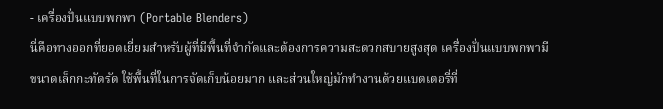- เครื่องปั่นแบบพกพา (Portable Blenders)
นี่คือทางออกที่ยอดเยี่ยมสำหรับผู้ที่มีพื้นที่จำกัดและต้องการความสะดวกสบายสูงสุด เครื่องปั่นแบบพกพามีขนาดเล็กกะทัดรัด ใช้พื้นที่ในการจัดเก็บน้อยมาก และส่วนใหญ่มักทำงานด้วยแบตเตอรี่ที่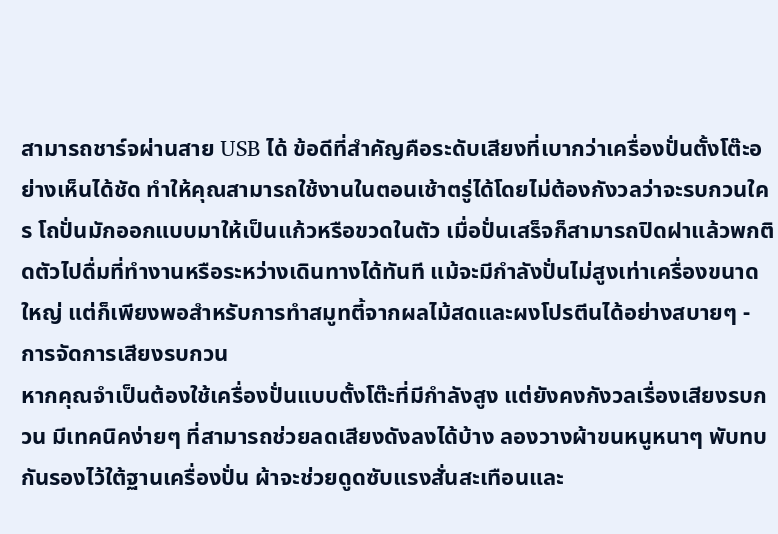สามารถชาร์จผ่านสาย USB ได้ ข้อดีที่สำคัญคือระดับเสียงที่เบากว่าเครื่องปั่นตั้งโต๊ะอย่างเห็นได้ชัด ทำให้คุณสามารถใช้งานในตอนเช้าตรู่ได้โดยไม่ต้องกังวลว่าจะรบกวนใคร โถปั่นมักออกแบบมาให้เป็นแก้วหรือขวดในตัว เมื่อปั่นเสร็จก็สามารถปิดฝาแล้วพกติดตัวไปดื่มที่ทำงานหรือระหว่างเดินทางได้ทันที แม้จะมีกำลังปั่นไม่สูงเท่าเครื่องขนาดใหญ่ แต่ก็เพียงพอสำหรับการทำสมูทตี้จากผลไม้สดและผงโปรตีนได้อย่างสบายๆ - การจัดการเสียงรบกวน
หากคุณจำเป็นต้องใช้เครื่องปั่นแบบตั้งโต๊ะที่มีกำลังสูง แต่ยังคงกังวลเรื่องเสียงรบกวน มีเทคนิคง่ายๆ ที่สามารถช่วยลดเสียงดังลงได้บ้าง ลองวางผ้าขนหนูหนาๆ พับทบกันรองไว้ใต้ฐานเครื่องปั่น ผ้าจะช่วยดูดซับแรงสั่นสะเทือนและ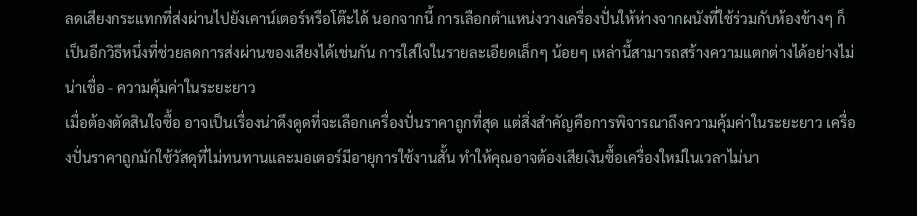ลดเสียงกระแทกที่ส่งผ่านไปยังเคาน์เตอร์หรือโต๊ะได้ นอกจากนี้ การเลือกตำแหน่งวางเครื่องปั่นให้ห่างจากผนังที่ใช้ร่วมกับห้องข้างๆ ก็เป็นอีกวิธีหนึ่งที่ช่วยลดการส่งผ่านของเสียงได้เช่นกัน การใส่ใจในรายละเอียดเล็กๆ น้อยๆ เหล่านี้สามารถสร้างความแตกต่างได้อย่างไม่น่าเชื่อ - ความคุ้มค่าในระยะยาว
เมื่อต้องตัดสินใจซื้อ อาจเป็นเรื่องน่าดึงดูดที่จะเลือกเครื่องปั่นราคาถูกที่สุด แต่สิ่งสำคัญคือการพิจารณาถึงความคุ้มค่าในระยะยาว เครื่องปั่นราคาถูกมักใช้วัสดุที่ไม่ทนทานและมอเตอร์มีอายุการใช้งานสั้น ทำให้คุณอาจต้องเสียเงินซื้อเครื่องใหม่ในเวลาไม่นา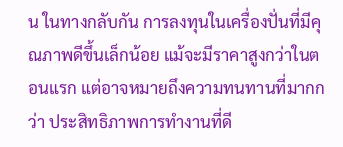น ในทางกลับกัน การลงทุนในเครื่องปั่นที่มีคุณภาพดีขึ้นเล็กน้อย แม้จะมีราคาสูงกว่าในตอนแรก แต่อาจหมายถึงความทนทานที่มากกว่า ประสิทธิภาพการทำงานที่ดี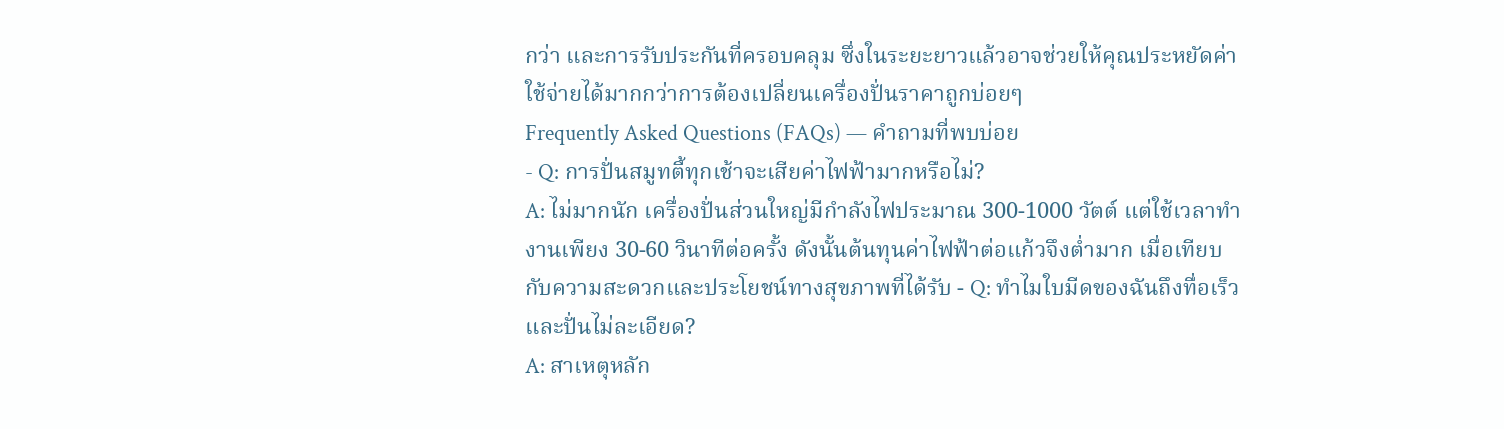กว่า และการรับประกันที่ครอบคลุม ซึ่งในระยะยาวแล้วอาจช่วยให้คุณประหยัดค่าใช้จ่ายได้มากกว่าการต้องเปลี่ยนเครื่องปั่นราคาถูกบ่อยๆ
Frequently Asked Questions (FAQs) — คำถามที่พบบ่อย
- Q: การปั่นสมูทตี้ทุกเช้าจะเสียค่าไฟฟ้ามากหรือไม่?
A: ไม่มากนัก เครื่องปั่นส่วนใหญ่มีกำลังไฟประมาณ 300-1000 วัตต์ แต่ใช้เวลาทำงานเพียง 30-60 วินาทีต่อครั้ง ดังนั้นต้นทุนค่าไฟฟ้าต่อแก้วจึงต่ำมาก เมื่อเทียบกับความสะดวกและประโยชน์ทางสุขภาพที่ได้รับ - Q: ทำไมใบมีดของฉันถึงทื่อเร็วและปั่นไม่ละเอียด?
A: สาเหตุหลัก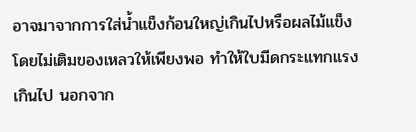อาจมาจากการใส่น้ำแข็งก้อนใหญ่เกินไปหรือผลไม้แข็งโดยไม่เติมของเหลวให้เพียงพอ ทำให้ใบมีดกระแทกแรงเกินไป นอกจาก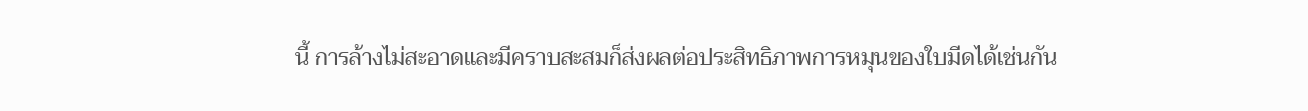นี้ การล้างไม่สะอาดและมีคราบสะสมก็ส่งผลต่อประสิทธิภาพการหมุนของใบมีดได้เช่นกัน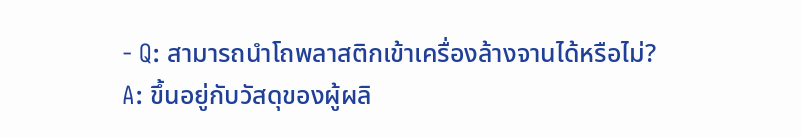- Q: สามารถนำโถพลาสติกเข้าเครื่องล้างจานได้หรือไม่?
A: ขึ้นอยู่กับวัสดุของผู้ผลิ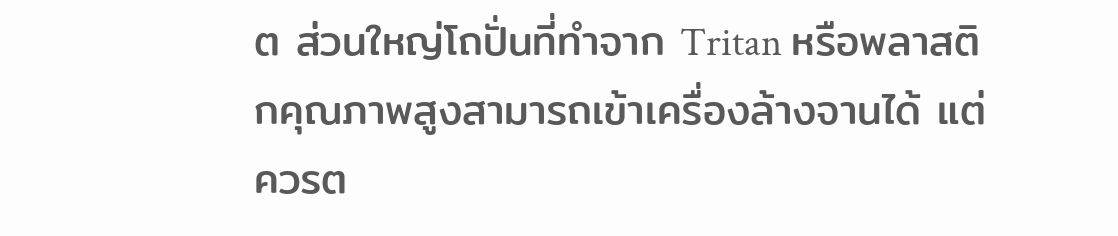ต ส่วนใหญ่โถปั่นที่ทำจาก Tritan หรือพลาสติกคุณภาพสูงสามารถเข้าเครื่องล้างจานได้ แต่ควรต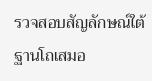รวจสอบสัญลักษณ์ใต้ฐานโถเสมอ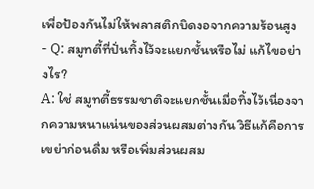เพื่อป้องกันไม่ให้พลาสติกบิดงอจากความร้อนสูง - Q: สมูทตี้ที่ปั่นทิ้งไว้จะแยกชั้นหรือไม่ แก้ไขอย่างไร?
A: ใช่ สมูทตี้ธรรมชาติจะแยกชั้นเมื่อทิ้งไว้เนื่องจากความหนาแน่นของส่วนผสมต่างกัน วิธีแก้คือการเขย่าก่อนดื่ม หรือเพิ่มส่วนผสม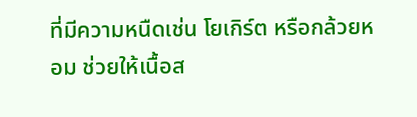ที่มีความหนืดเช่น โยเกิร์ต หรือกล้วยหอม ช่วยให้เนื้อส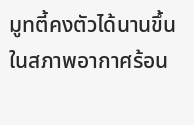มูทตี้คงตัวได้นานขึ้นในสภาพอากาศร้อน